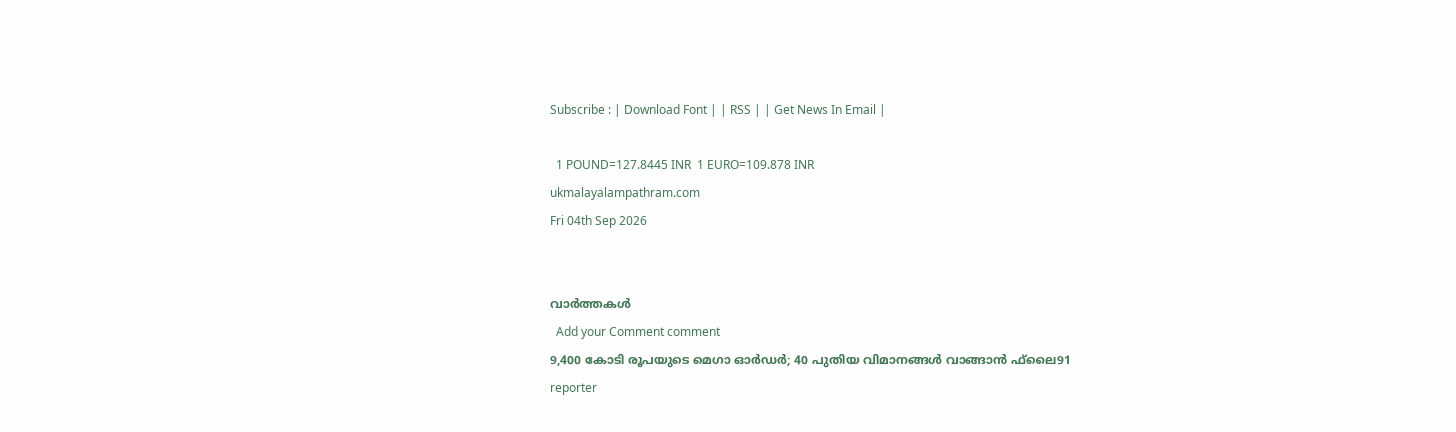Subscribe : | Download Font | | RSS | | Get News In Email |

  1 POUND=127.8445 INR  1 EURO=109.878 INR
ukmalayalampathram.com
Fri 04th Sep 2026


വാര്‍ത്തകള്‍
  Add your Comment comment
9,400 കോടി രൂപയുടെ മെഗാ ഓര്‍ഡര്‍; 40 പുതിയ വിമാനങ്ങള്‍ വാങ്ങാന്‍ ഫ്‌ലൈ91
reporter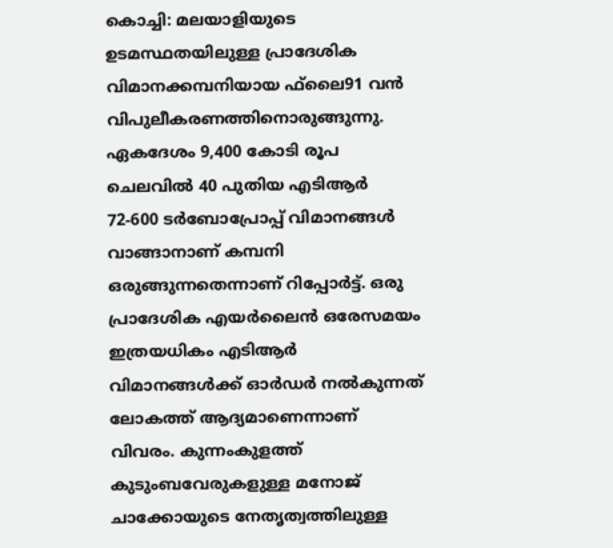കൊച്ചി: മലയാളിയുടെ ഉടമസ്ഥതയിലുള്ള പ്രാദേശിക വിമാനക്കമ്പനിയായ ഫ്‌ലൈ91 വന്‍ വിപുലീകരണത്തിനൊരുങ്ങുന്നു. ഏകദേശം 9,400 കോടി രൂപ ചെലവില്‍ 40 പുതിയ എടിആര്‍ 72-600 ടര്‍ബോപ്രോപ്പ് വിമാനങ്ങള്‍ വാങ്ങാനാണ് കമ്പനി ഒരുങ്ങുന്നതെന്നാണ് റിപ്പോര്‍ട്ട്. ഒരു പ്രാദേശിക എയര്‍ലൈന്‍ ഒരേസമയം ഇത്രയധികം എടിആര്‍ വിമാനങ്ങള്‍ക്ക് ഓര്‍ഡര്‍ നല്‍കുന്നത് ലോകത്ത് ആദ്യമാണെന്നാണ് വിവരം. കുന്നംകുളത്ത് കുടുംബവേരുകളുള്ള മനോജ് ചാക്കോയുടെ നേതൃത്വത്തിലുള്ള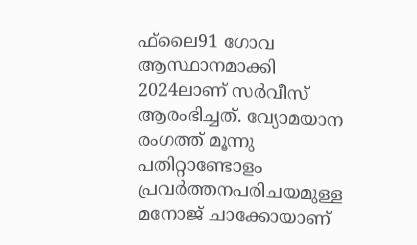ഫ്‌ലൈ91 ഗോവ ആസ്ഥാനമാക്കി 2024ലാണ് സര്‍വീസ് ആരംഭിച്ചത്. വ്യോമയാന രംഗത്ത് മൂന്നു പതിറ്റാണ്ടോളം പ്രവര്‍ത്തനപരിചയമുള്ള മനോജ് ചാക്കോയാണ്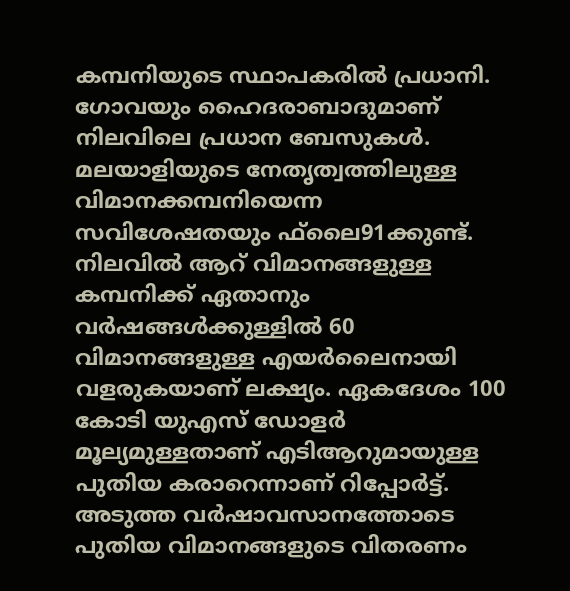കമ്പനിയുടെ സ്ഥാപകരില്‍ പ്രധാനി. ഗോവയും ഹൈദരാബാദുമാണ് നിലവിലെ പ്രധാന ബേസുകള്‍. മലയാളിയുടെ നേതൃത്വത്തിലുള്ള വിമാനക്കമ്പനിയെന്ന സവിശേഷതയും ഫ്‌ലൈ91ക്കുണ്ട്. നിലവില്‍ ആറ് വിമാനങ്ങളുള്ള കമ്പനിക്ക് ഏതാനും വര്‍ഷങ്ങള്‍ക്കുള്ളില്‍ 60 വിമാനങ്ങളുള്ള എയര്‍ലൈനായി വളരുകയാണ് ലക്ഷ്യം. ഏകദേശം 100 കോടി യുഎസ് ഡോളര്‍ മൂല്യമുള്ളതാണ് എടിആറുമായുള്ള പുതിയ കരാറെന്നാണ് റിപ്പോര്‍ട്ട്. അടുത്ത വര്‍ഷാവസാനത്തോടെ പുതിയ വിമാനങ്ങളുടെ വിതരണം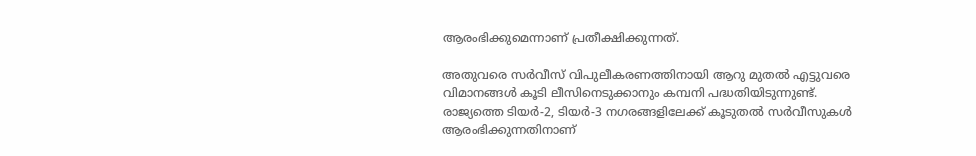ആരംഭിക്കുമെന്നാണ് പ്രതീക്ഷിക്കുന്നത്.

അതുവരെ സര്‍വീസ് വിപുലീകരണത്തിനായി ആറു മുതല്‍ എട്ടുവരെ വിമാനങ്ങള്‍ കൂടി ലീസിനെടുക്കാനും കമ്പനി പദ്ധതിയിടുന്നുണ്ട്. രാജ്യത്തെ ടിയര്‍-2, ടിയര്‍-3 നഗരങ്ങളിലേക്ക് കൂടുതല്‍ സര്‍വീസുകള്‍ ആരംഭിക്കുന്നതിനാണ്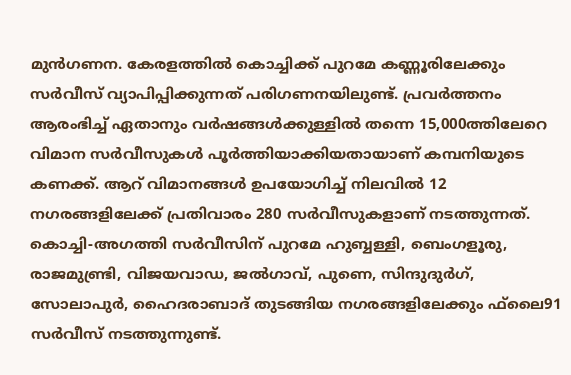മുന്‍ഗണന. കേരളത്തില്‍ കൊച്ചിക്ക് പുറമേ കണ്ണൂരിലേക്കും സര്‍വീസ് വ്യാപിപ്പിക്കുന്നത് പരിഗണനയിലുണ്ട്. പ്രവര്‍ത്തനം ആരംഭിച്ച് ഏതാനും വര്‍ഷങ്ങള്‍ക്കുള്ളില്‍ തന്നെ 15,000ത്തിലേറെ വിമാന സര്‍വീസുകള്‍ പൂര്‍ത്തിയാക്കിയതായാണ് കമ്പനിയുടെ കണക്ക്. ആറ് വിമാനങ്ങള്‍ ഉപയോഗിച്ച് നിലവില്‍ 12 നഗരങ്ങളിലേക്ക് പ്രതിവാരം 280 സര്‍വീസുകളാണ് നടത്തുന്നത്. കൊച്ചി-അഗത്തി സര്‍വീസിന് പുറമേ ഹുബ്ബള്ളി, ബെംഗളൂരു, രാജമുണ്ട്രി, വിജയവാഡ, ജല്‍ഗാവ്, പുണെ, സിന്ദുദുര്‍ഗ്, സോലാപുര്‍, ഹൈദരാബാദ് തുടങ്ങിയ നഗരങ്ങളിലേക്കും ഫ്‌ലൈ91 സര്‍വീസ് നടത്തുന്നുണ്ട്.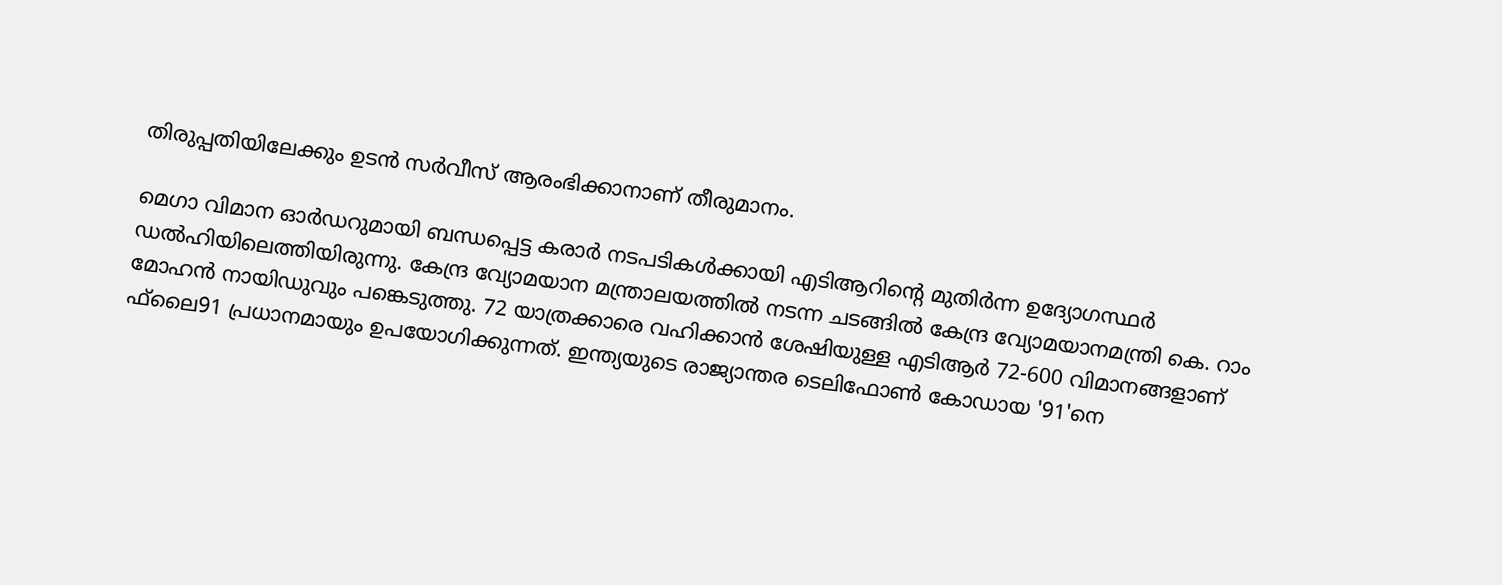തിരുപ്പതിയിലേക്കും ഉടന്‍ സര്‍വീസ് ആരംഭിക്കാനാണ് തീരുമാനം.

മെഗാ വിമാന ഓര്‍ഡറുമായി ബന്ധപ്പെട്ട കരാര്‍ നടപടികള്‍ക്കായി എടിആറിന്റെ മുതിര്‍ന്ന ഉദ്യോഗസ്ഥര്‍ ഡല്‍ഹിയിലെത്തിയിരുന്നു. കേന്ദ്ര വ്യോമയാന മന്ത്രാലയത്തില്‍ നടന്ന ചടങ്ങില്‍ കേന്ദ്ര വ്യോമയാനമന്ത്രി കെ. റാം മോഹന്‍ നായിഡുവും പങ്കെടുത്തു. 72 യാത്രക്കാരെ വഹിക്കാന്‍ ശേഷിയുള്ള എടിആര്‍ 72-600 വിമാനങ്ങളാണ് ഫ്‌ലൈ91 പ്രധാനമായും ഉപയോഗിക്കുന്നത്. ഇന്ത്യയുടെ രാജ്യാന്തര ടെലിഫോണ്‍ കോഡായ '91'നെ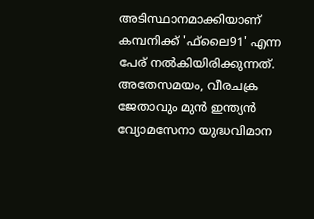അടിസ്ഥാനമാക്കിയാണ് കമ്പനിക്ക് 'ഫ്‌ലൈ91' എന്ന പേര് നല്‍കിയിരിക്കുന്നത്. അതേസമയം, വീരചക്ര ജേതാവും മുന്‍ ഇന്ത്യന്‍ വ്യോമസേനാ യുദ്ധവിമാന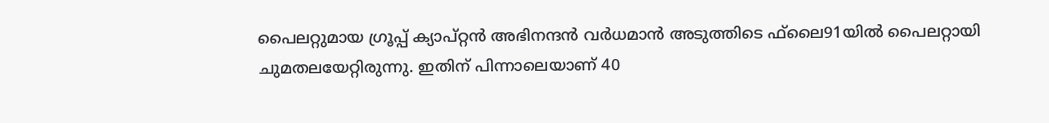പൈലറ്റുമായ ഗ്രൂപ്പ് ക്യാപ്റ്റന്‍ അഭിനന്ദന്‍ വര്‍ധമാന്‍ അടുത്തിടെ ഫ്‌ലൈ91യില്‍ പൈലറ്റായി ചുമതലയേറ്റിരുന്നു. ഇതിന് പിന്നാലെയാണ് 40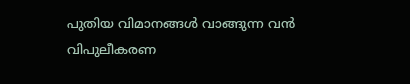പുതിയ വിമാനങ്ങള്‍ വാങ്ങുന്ന വന്‍ വിപുലീകരണ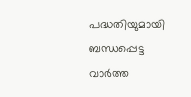പദ്ധതിയുമായി ബന്ധപ്പെട്ട വാര്‍ത്ത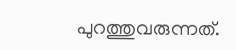പുറത്തുവരുന്നത്.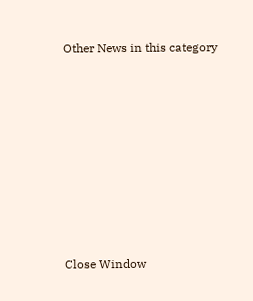Other News in this category








Close Window